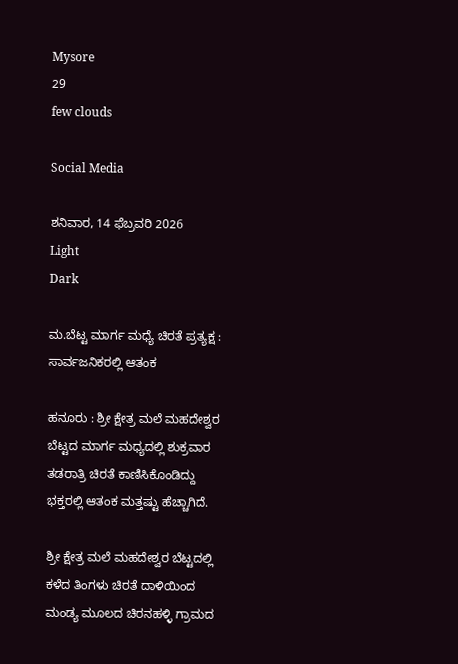Mysore
29
few clouds

Social Media

ಶನಿವಾರ, 14 ಫೆಬ್ರವರಿ 2026
Light
Dark

ಮ.ಬೆಟ್ಟ ಮಾರ್ಗ ಮಧ್ಯೆ ಚಿರತೆ ಪ್ರತ್ಯಕ್ಷ : ಸಾರ್ವಜನಿಕರಲ್ಲಿ ಆತಂಕ

ಹನೂರು : ಶ್ರೀ ಕ್ಷೇತ್ರ ಮಲೆ ಮಹದೇಶ್ವರ ಬೆಟ್ಟದ ಮಾರ್ಗ ಮಧ್ಯದಲ್ಲಿ ಶುಕ್ರವಾರ ತಡರಾತ್ರಿ ಚಿರತೆ ಕಾಣಿಸಿಕೊಂಡಿದ್ದು ಭಕ್ತರಲ್ಲಿ ಆತಂಕ ಮತ್ತಷ್ಟು ಹೆಚ್ಚಾಗಿದೆ.

ಶ್ರೀ ಕ್ಷೇತ್ರ ಮಲೆ ಮಹದೇಶ್ವರ ಬೆಟ್ಟದಲ್ಲಿ ಕಳೆದ ತಿಂಗಳು ಚಿರತೆ ದಾಳಿಯಿಂದ ಮಂಡ್ಯ ಮೂಲದ ಚಿರನಹಳ್ಳಿ ಗ್ರಾಮದ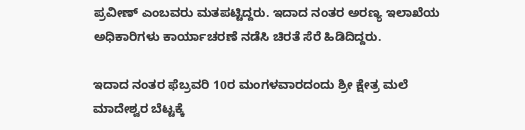ಪ್ರವೀಣ್ ಎಂಬವರು ಮತಪಟ್ಟಿದ್ದರು. ಇದಾದ ನಂತರ ಅರಣ್ಯ ಇಲಾಖೆಯ ಅಧಿಕಾರಿಗಳು ಕಾರ್ಯಾಚರಣೆ ನಡೆಸಿ ಚಿರತೆ ಸೆರೆ ಹಿಡಿದಿದ್ದರು.

ಇದಾದ ನಂತರ ಫೆಬ್ರವರಿ 10ರ ಮಂಗಳವಾರದಂದು ಶ್ರೀ ಕ್ಷೇತ್ರ ಮಲೆ ಮಾದೇಶ್ವರ ಬೆಟ್ಟಕ್ಕೆ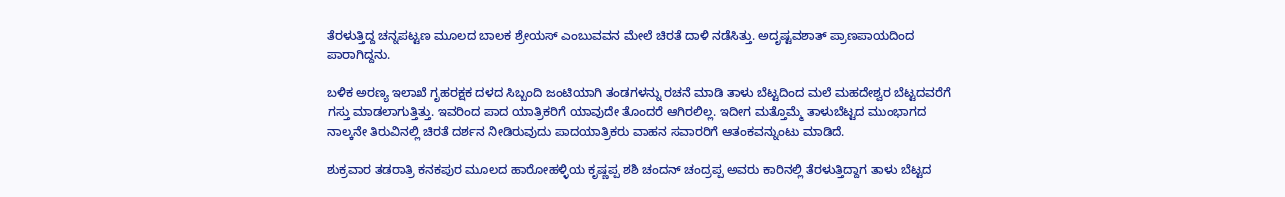ತೆರಳುತ್ತಿದ್ದ ಚನ್ನಪಟ್ಟಣ ಮೂಲದ ಬಾಲಕ ಶ್ರೇಯಸ್ ಎಂಬುವವನ ಮೇಲೆ ಚಿರತೆ ದಾಳಿ ನಡೆಸಿತ್ತು. ಅದೃಷ್ಟವಶಾತ್ ಪ್ರಾಣಪಾಯದಿಂದ ಪಾರಾಗಿದ್ದನು.

ಬಳಿಕ ಅರಣ್ಯ ಇಲಾಖೆ ಗೃಹರಕ್ಷಕ ದಳದ ಸಿಬ್ಬಂದಿ ಜಂಟಿಯಾಗಿ ತಂಡಗಳನ್ನು ರಚನೆ ಮಾಡಿ ತಾಳು ಬೆಟ್ಟದಿಂದ ಮಲೆ ಮಹದೇಶ್ವರ ಬೆಟ್ಟದವರೆಗೆ ಗಸ್ತು ಮಾಡಲಾಗುತ್ತಿತ್ತು. ಇವರಿಂದ ಪಾದ ಯಾತ್ರಿಕರಿಗೆ ಯಾವುದೇ ತೊಂದರೆ ಆಗಿರಲಿಲ್ಲ. ಇದೀಗ ಮತ್ತೊಮ್ಮೆ ತಾಳುಬೆಟ್ಟದ ಮುಂಭಾಗದ ನಾಲ್ಕನೇ ತಿರುವಿನಲ್ಲಿ ಚಿರತೆ ದರ್ಶನ ನೀಡಿರುವುದು ಪಾದಯಾತ್ರಿಕರು ವಾಹನ ಸವಾರರಿಗೆ ಆತಂಕವನ್ನುಂಟು ಮಾಡಿದೆ.

ಶುಕ್ರವಾರ ತಡರಾತ್ರಿ ಕನಕಪುರ ಮೂಲದ ಹಾರೋಹಳ್ಳಿಯ ಕೃಷ್ಣಪ್ಪ ಶಶಿ ಚಂದನ್ ಚಂದ್ರಪ್ಪ ಅವರು ಕಾರಿನಲ್ಲಿ ತೆರಳುತ್ತಿದ್ದಾಗ ತಾಳು ಬೆಟ್ಟದ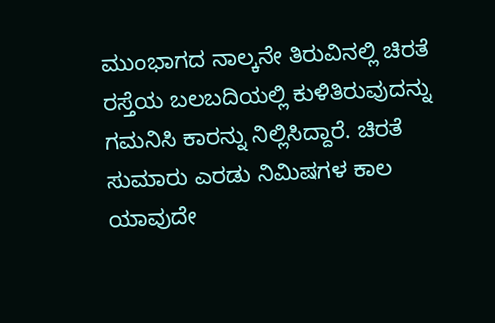ಮುಂಭಾಗದ ನಾಲ್ಕನೇ ತಿರುವಿನಲ್ಲಿ ಚಿರತೆ ರಸ್ತೆಯ ಬಲಬದಿಯಲ್ಲಿ ಕುಳಿತಿರುವುದನ್ನು ಗಮನಿಸಿ ಕಾರನ್ನು ನಿಲ್ಲಿಸಿದ್ದಾರೆ. ಚಿರತೆ ಸುಮಾರು ಎರಡು ನಿಮಿಷಗಳ ಕಾಲ ಯಾವುದೇ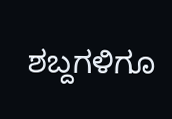ಶಬ್ದಗಳಿಗೂ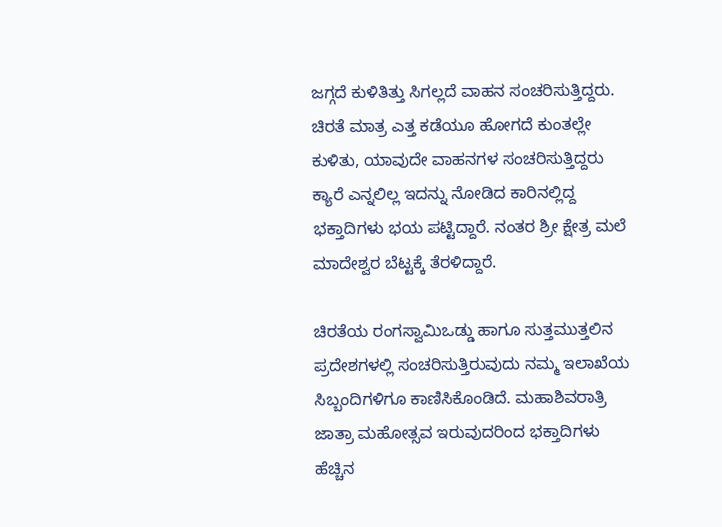ಜಗ್ಗದೆ ಕುಳಿತಿತ್ತು ಸಿಗಲ್ಲದೆ ವಾಹನ ಸಂಚರಿಸುತ್ತಿದ್ದರು. ಚಿರತೆ ಮಾತ್ರ ಎತ್ತ ಕಡೆಯೂ ಹೋಗದೆ ಕುಂತಲ್ಲೇ ಕುಳಿತು, ಯಾವುದೇ ವಾಹನಗಳ ಸಂಚರಿಸುತ್ತಿದ್ದರು ಕ್ಯಾರೆ ಎನ್ನಲಿಲ್ಲ ಇದನ್ನು ನೋಡಿದ ಕಾರಿನಲ್ಲಿದ್ದ ಭಕ್ತಾದಿಗಳು ಭಯ ಪಟ್ಟಿದ್ದಾರೆ. ನಂತರ ಶ್ರೀ ಕ್ಷೇತ್ರ ಮಲೆ ಮಾದೇಶ್ವರ ಬೆಟ್ಟಕ್ಕೆ ತೆರಳಿದ್ದಾರೆ.

ಚಿರತೆಯ ರಂಗಸ್ವಾಮಿಒಡ್ಡು ಹಾಗೂ ಸುತ್ತಮುತ್ತಲಿನ ಪ್ರದೇಶಗಳಲ್ಲಿ ಸಂಚರಿಸುತ್ತಿರುವುದು ನಮ್ಮ ಇಲಾಖೆಯ ಸಿಬ್ಬಂದಿಗಳಿಗೂ ಕಾಣಿಸಿಕೊಂಡಿದೆ. ಮಹಾಶಿವರಾತ್ರಿ ಜಾತ್ರಾ ಮಹೋತ್ಸವ ಇರುವುದರಿಂದ ಭಕ್ತಾದಿಗಳು ಹೆಚ್ಚಿನ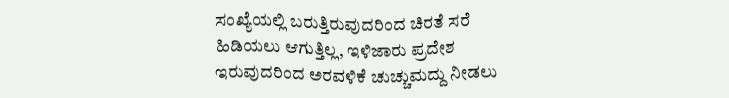ಸಂಖ್ಯೆಯಲ್ಲಿ ಬರುತ್ತಿರುವುದರಿಂದ ಚಿರತೆ ಸರೆ ಹಿಡಿಯಲು ಆಗುತ್ತಿಲ್ಲ, ಇಳಿಜಾರು ಪ್ರದೇಶ ಇರುವುದರಿಂದ ಅರವಳಿಕೆ ಚುಚ್ಚುಮದ್ದು ನೀಡಲು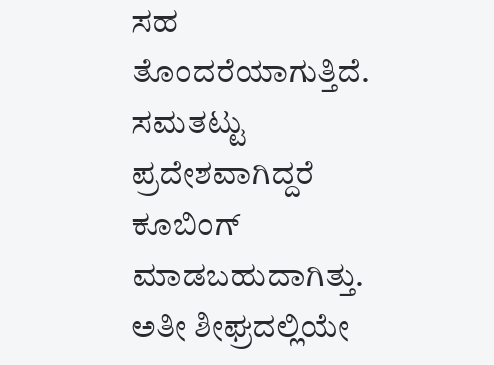ಸಹ ತೊಂದರೆಯಾಗುತ್ತಿದೆ. ಸಮತಟ್ಟು ಪ್ರದೇಶವಾಗಿದ್ದರೆ ಕೂಬಿಂಗ್ ಮಾಡಬಹುದಾಗಿತ್ತು. ಅತೀ ಶೀಘ್ರದಲ್ಲಿಯೇ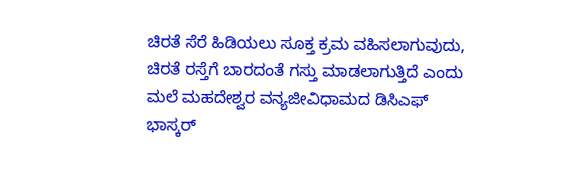ಚಿರತೆ ಸೆರೆ ಹಿಡಿಯಲು ಸೂಕ್ತ ಕ್ರಮ ವಹಿಸಲಾಗುವುದು, ಚಿರತೆ ರಸ್ತೆಗೆ ಬಾರದಂತೆ ಗಸ್ತು ಮಾಡಲಾಗುತ್ತಿದೆ ಎಂದು ಮಲೆ ಮಹದೇಶ್ವರ ವನ್ಯಜೀವಿಧಾಮದ ಡಿಸಿಎಫ್ ಭಾಸ್ಕರ್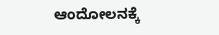ಆಂದೋಲನಕ್ಕೆ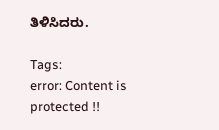ತಿಳಿಸಿದರು.

Tags:
error: Content is protected !!